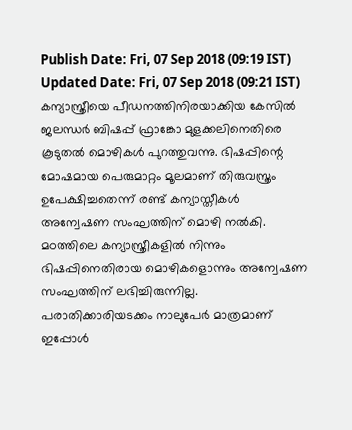Publish Date: Fri, 07 Sep 2018 (09:19 IST)
Updated Date: Fri, 07 Sep 2018 (09:21 IST)
കന്യാസ്ത്രീയെ പീഡനത്തിനിരയാക്കിയ കേസിൽ ജലന്ധർ ബിഷപ്പ് ഫ്രാങ്കോ മുളക്കലിനെതിരെ കൂടുതൽ മൊഴികൾ പുറത്തുവന്നു. ഭിഷപ്പിന്റെ മോഷമായ പെരുമാറ്റം മൂലമാണ് തിരുവസ്ത്രം ഉപേക്ഷിച്ചതെന്ന് രണ്ട് കന്യാസ്തീകൾ അന്വേഷണ സംഘത്തിന് മൊഴി നൽകി.
മഠത്തിലെ കന്യാസ്ത്രീകളിൽ നിന്നും ഭിഷപ്പിനെതിരായ മൊഴികളൊന്നും അന്വേഷണ സംഘത്തിന് ലഭിച്ചിരുന്നില്ല. പരാതിക്കാരിയടക്കം നാലുപേർ മാത്രമാണ് ഇപ്പോൾ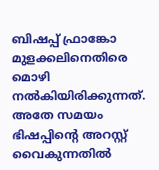ബിഷപ്പ് ഫ്രാങ്കോ മുളക്കലിനെതിരെ മൊഴി നൽകിയിരിക്കുന്നത്.
അതേ സമയം ഭിഷപ്പിന്റെ അറസ്റ്റ് വൈകുന്നതിൽ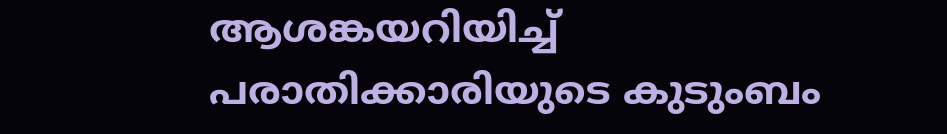ആശങ്കയറിയിച്ച് പരാതിക്കാരിയുടെ കുടുംബം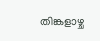തിങ്കളാഴ്ച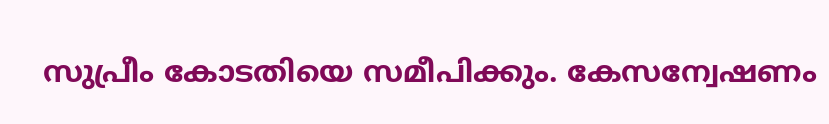സുപ്രീം കോടതിയെ സമീപിക്കും. കേസന്വേഷണം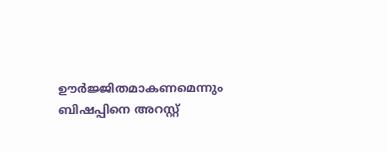ഊർജ്ജിതമാകണമെന്നും ബിഷപ്പിനെ അറസ്റ്റ്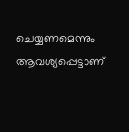ചെയ്യണമെന്നും ആവശ്യപ്പെട്ടാണ്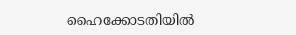ഹൈക്കോടതിയിൽ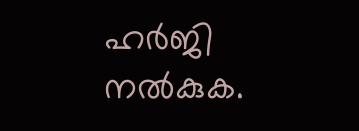ഹർജി നൽകുക.